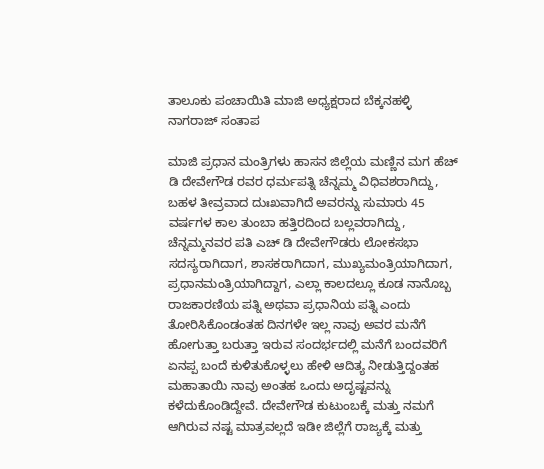ತಾಲೂಕು ಪಂಚಾಯಿತಿ ಮಾಜಿ ಅಧ್ಯಕ್ಷರಾದ ಬೆಕ್ಕನಹಳ್ಳಿ ನಾಗರಾಜ್ ಸಂತಾಪ

ಮಾಜಿ ಪ್ರಧಾನ ಮಂತ್ರಿಗಳು ಹಾಸನ ಜಿಲ್ಲೆಯ ಮಣ್ಣಿನ ಮಗ ಹೆಚ್ ಡಿ ದೇವೇಗೌಡ ರವರ ಧರ್ಮಪತ್ನಿ ಚೆನ್ನಮ್ಮ ವಿಧಿವಶರಾಗಿದ್ದು, ಬಹಳ ತೀವ್ರವಾದ ದುಃಖವಾಗಿದೆ ಅವರನ್ನು ಸುಮಾರು 45 ವರ್ಷಗಳ ಕಾಲ ತುಂಬಾ ಹತ್ತಿರದಿಂದ ಬಲ್ಲವರಾಗಿದ್ದು, ಚೆನ್ನಮ್ಮನವರ ಪತಿ ಎಚ್ ಡಿ ದೇವೇಗೌಡರು ಲೋಕಸಭಾ ಸದಸ್ಯರಾಗಿದಾಗ, ಶಾಸಕರಾಗಿದಾಗ, ಮುಖ್ಯಮಂತ್ರಿಯಾಗಿದಾಗ, ಪ್ರಧಾನಮಂತ್ರಿಯಾಗಿದ್ದಾಗ, ಎಲ್ಲಾ ಕಾಲದಲ್ಲೂ ಕೂಡ ನಾನೊಬ್ಬ ರಾಜಕಾರಣಿಯ ಪತ್ನಿ ಅಥವಾ ಪ್ರಧಾನಿಯ ಪತ್ನಿ ಎಂದು ತೋರಿಸಿಕೊಂಡಂತಹ ದಿನಗಳೇ ಇಲ್ಲ ನಾವು ಅವರ ಮನೆಗೆ ಹೋಗುತ್ತಾ ಬರುತ್ತಾ ಇರುವ ಸಂದರ್ಭದಲ್ಲಿ ಮನೆಗೆ ಬಂದವರಿಗೆ ಏನಪ್ಪ ಬಂದೆ ಕುಳಿತುಕೊಳ್ಳಲು ಹೇಳಿ ಆದಿತ್ಯ ನೀಡುತ್ತಿದ್ದಂತಹ ಮಹಾತಾಯಿ ನಾವು ಅಂತಹ ಒಂದು ಅದೃಷ್ಟವನ್ನು ಕಳೆದುಕೊಂಡಿದ್ದೇವೆ. ದೇವೇಗೌಡ ಕುಟುಂಬಕ್ಕೆ ಮತ್ತು ನಮಗೆ ಆಗಿರುವ ನಷ್ಟ ಮಾತ್ರವಲ್ಲದೆ ಇಡೀ ಜಿಲ್ಲೆಗೆ ರಾಜ್ಯಕ್ಕೆ ಮತ್ತು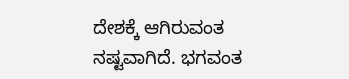ದೇಶಕ್ಕೆ ಆಗಿರುವಂತ ನಷ್ಟವಾಗಿದೆ. ಭಗವಂತ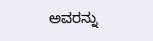ಅವರನ್ನು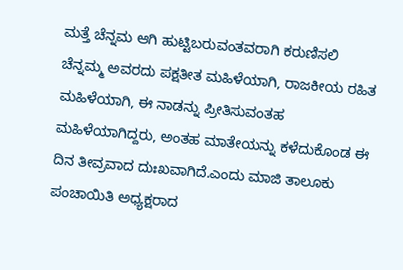ಮತ್ತೆ ಚೆನ್ನಮ ಆಗಿ ಹುಟ್ಟಿಬರುವಂತವರಾಗಿ ಕರುಣಿಸಲಿ ಚೆನ್ನಮ್ಮ ಅವರದು ಪಕ್ಷತೀತ ಮಹಿಳೆಯಾಗಿ, ರಾಜಕೀಯ ರಹಿತ ಮಹಿಳೆಯಾಗಿ, ಈ ನಾಡನ್ನು ಪ್ರೀತಿಸುವಂತಹ ಮಹಿಳೆಯಾಗಿದ್ದರು, ಅಂತಹ ಮಾತೇಯನ್ನು ಕಳೆದುಕೊಂಡ ಈ ದಿನ ತೀವ್ರವಾದ ದುಃಖವಾಗಿದೆ.ಎಂದು ಮಾಜಿ ತಾಲೂಕು ಪಂಚಾಯಿತಿ ಅಧ್ಯಕ್ಷರಾದ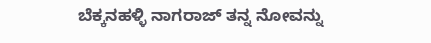ಬೆಕ್ಕನಹಳ್ಳಿ ನಾಗರಾಜ್ ತನ್ನ ನೋವನ್ನು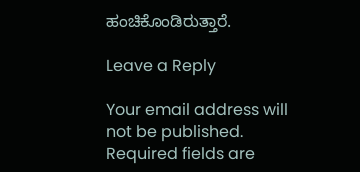ಹಂಚಿಕೊಂಡಿರುತ್ತಾರೆ.

Leave a Reply

Your email address will not be published. Required fields are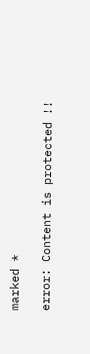marked *

error: Content is protected !!